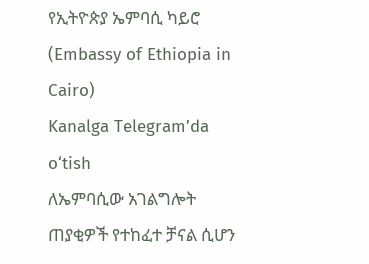የኢትዮጵያ ኤምባሲ ካይሮ (Embassy of Ethiopia in Cairo)
Kanalga Telegram’da o‘tish
ለኤምባሲው አገልግሎት ጠያቂዎች የተከፈተ ቻናል ሲሆን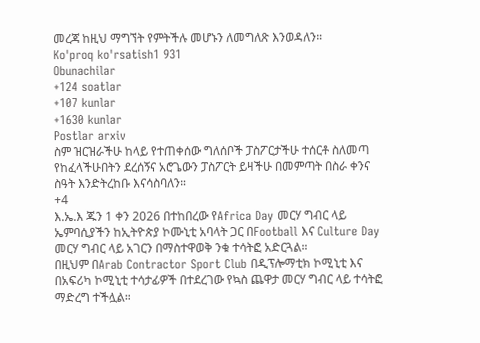መረጃ ከዚህ ማግኘት የምትችሉ መሆኑን ለመግለጽ እንወዳለን።
Ko'proq ko'rsatish1 931
Obunachilar
+124 soatlar
+107 kunlar
+1630 kunlar
Postlar arxiv
ስም ዝርዝራችሁ ከላይ የተጠቀሰው ግለሰቦች ፓስፖርታችሁ ተሰርቶ ስለመጣ የከፈላችሁበትን ደረሰኝና አሮጌውን ፓስፖርት ይዛችሁ በመምጣት በስራ ቀንና ስዓት እንድትረከቡ እናሳስባለን።
+4
እ.ኤ.እ ጁን 1 ቀን 2026 በተከበረው የAfrica Day መርሃ ግብር ላይ ኤምባሲያችን ከኢትዮጵያ ኮሙኒቲ አባላት ጋር በFootball እና Culture Day መርሃ ግብር ላይ አገርን በማስተዋወቅ ንቁ ተሳትፎ አድርጓል።
በዚህም በArab Contractor Sport Club በዲፕሎማቲክ ኮሚኒቲ እና በአፍሪካ ኮሚኒቲ ተሳታፊዎች በተደረገው የኳስ ጨዋታ መርሃ ግብር ላይ ተሳትፎ ማድረግ ተችሏል።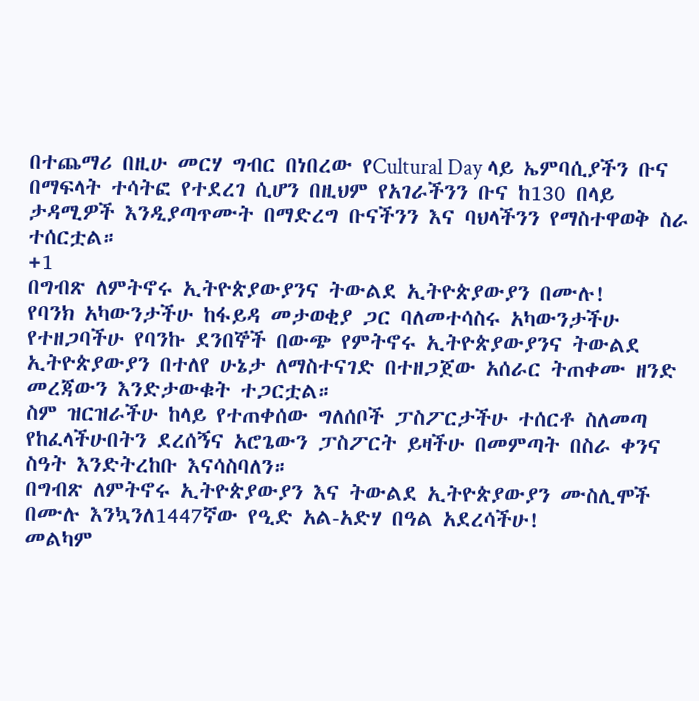በተጨማሪ በዚሁ መርሃ ግብር በነበረው የCultural Day ላይ ኤምባሲያችን ቡና በማፍላት ተሳትፎ የተደረገ ሲሆን በዚህም የአገራችንን ቡና ከ130 በላይ ታዳሚዎች እንዲያጣጥሙት በማድረግ ቡናችንን እና ባህላችንን የማስተዋወቅ ስራ ተሰርቷል።
+1
በግብጽ ለምትኖሩ ኢትዮጵያውያንና ትውልደ ኢትዮጵያውያን በሙሉ!
የባንክ አካውንታችሁ ከፋይዳ መታወቂያ ጋር ባለመተሳስሩ አካውንታችሁ የተዘጋባችሁ የባንኩ ደንበኞች በውጭ የምትኖሩ ኢትዮጵያውያንና ትውልደ ኢትዮጵያውያን በተለየ ሁኔታ ለማስተናገድ በተዘጋጀው አሰራር ትጠቀሙ ዘንድ መረጃውን እንድታውቁት ተጋርቷል።
ስም ዝርዝራችሁ ከላይ የተጠቀሰው ግለሰቦች ፓስፖርታችሁ ተሰርቶ ስለመጣ የከፈላችሁበትን ደረሰኝና አሮጌውን ፓስፖርት ይዛችሁ በመምጣት በስራ ቀንና ስዓት እንድትረከቡ እናሳስባለን።
በግብጽ ለምትኖሩ ኢትዮጵያውያን እና ትውልደ ኢትዮጵያውያን ሙስሊሞች በሙሉ እንኳንለ1447ኛው የዒድ አል-አድሃ በዓል አደረሳችሁ!
መልካም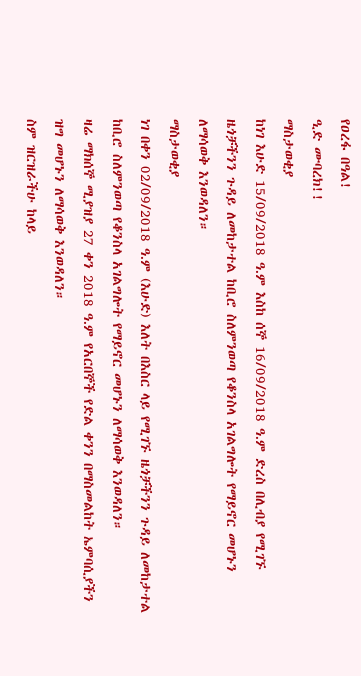የዐረፋ በዓል!
ዒድ ሙባረክ!!
ማስታወቂያ
ከነገ እሁድ 15/09/2018 ዓ.ም እስከ ሰኞ 16/09/2018 ዓ.ም ድረስ በሊብያ የሚገኙ ዜጎቻችንን ጉዳይ ለመከታተል ከቢሮ ስለምንወጣ የቆንስላ አገልግሎት የማይኖር መሆኑን ለማሳወቅ እንወዳለን።
ማስታወቂያ
ነገ በቀን 02/09/2018 ዓ.ም (እሁድ) እለት በእስር ላይ የሚገኙ ዜጎቻችንን ጉዳይ ለመከታተል ከቢሮ ስለምንወጣ የቆንስላ አገልግሎት የማይኖር መሆኑን ለማሳወቅ እንወዳለን።
ዛሬ ማክሰኞ ሚያዝያ 27 ቀን 2018 ዓ.ም የአርበኞች የድል ቀንን በማስመልከት ኤምባሲያችን ዝግ መሆኑን ለማሳወቅ እንወዳለን።
ስም ዝርዝራችሁ ከላይ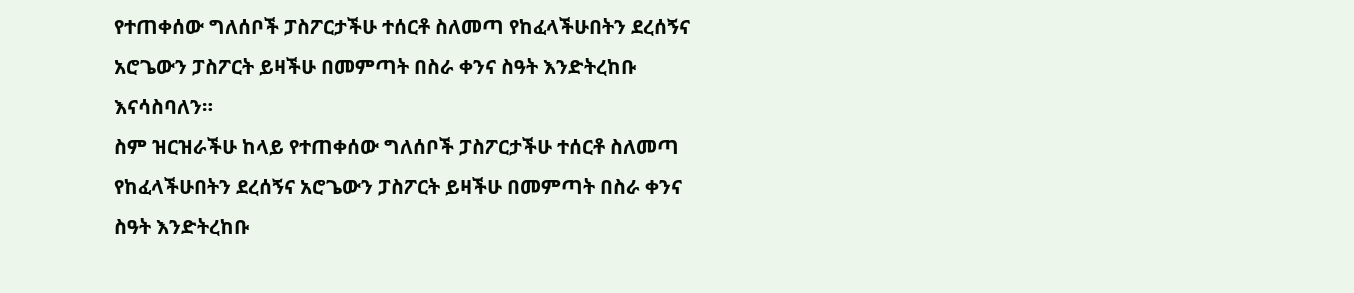የተጠቀሰው ግለሰቦች ፓስፖርታችሁ ተሰርቶ ስለመጣ የከፈላችሁበትን ደረሰኝና አሮጌውን ፓስፖርት ይዛችሁ በመምጣት በስራ ቀንና ስዓት እንድትረከቡ እናሳስባለን።
ስም ዝርዝራችሁ ከላይ የተጠቀሰው ግለሰቦች ፓስፖርታችሁ ተሰርቶ ስለመጣ የከፈላችሁበትን ደረሰኝና አሮጌውን ፓስፖርት ይዛችሁ በመምጣት በስራ ቀንና ስዓት እንድትረከቡ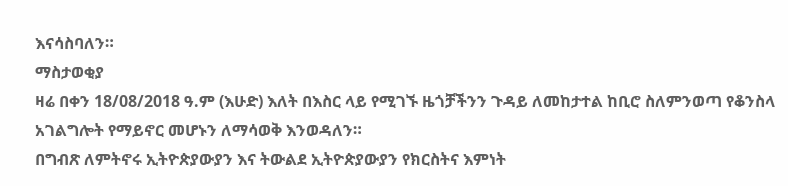እናሳስባለን።
ማስታወቂያ
ዛሬ በቀን 18/08/2018 ዓ.ም (እሁድ) እለት በእስር ላይ የሚገኙ ዜጎቻችንን ጉዳይ ለመከታተል ከቢሮ ስለምንወጣ የቆንስላ አገልግሎት የማይኖር መሆኑን ለማሳወቅ እንወዳለን።
በግብጽ ለምትኖሩ ኢትዮጵያውያን እና ትውልደ ኢትዮጵያውያን የክርስትና እምነት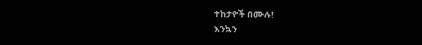ተከታዮች በሙሉ!
እንኳን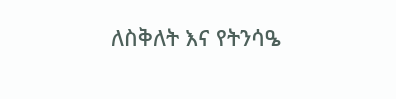ለስቅለት እና የትንሳዔ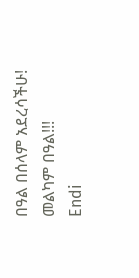በዓል በሰላም አደረሳችሁ!
መልካም በዓል!!!
Endi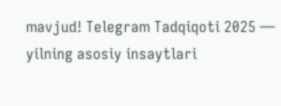mavjud! Telegram Tadqiqoti 2025 — yilning asosiy insaytlari